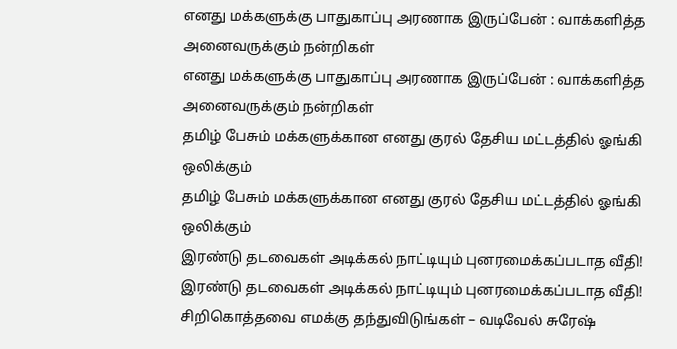எனது மக்களுக்கு பாதுகாப்பு அரணாக இருப்பேன் : வாக்களித்த அனைவருக்கும் நன்றிகள்
எனது மக்களுக்கு பாதுகாப்பு அரணாக இருப்பேன் : வாக்களித்த அனைவருக்கும் நன்றிகள்
தமிழ் பேசும் மக்களுக்கான எனது குரல் தேசிய மட்டத்தில் ஓங்கி ஒலிக்கும்
தமிழ் பேசும் மக்களுக்கான எனது குரல் தேசிய மட்டத்தில் ஓங்கி ஒலிக்கும்
இரண்டு தடவைகள் அடிக்கல் நாட்டியும் புனரமைக்கப்படாத வீதி!
இரண்டு தடவைகள் அடிக்கல் நாட்டியும் புனரமைக்கப்படாத வீதி!
சிறிகொத்தவை எமக்கு தந்துவிடுங்கள் – வடிவேல் சுரேஷ்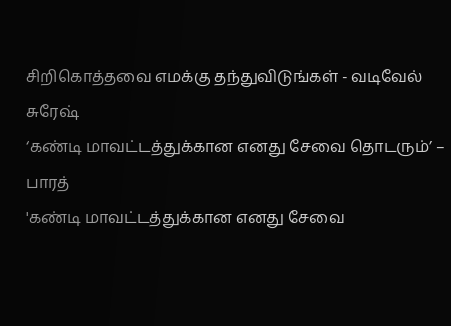சிறிகொத்தவை எமக்கு தந்துவிடுங்கள் - வடிவேல் சுரேஷ்
‘கண்டி மாவட்டத்துக்கான எனது சேவை தொடரும்’ – பாரத்
'கண்டி மாவட்டத்துக்கான எனது சேவை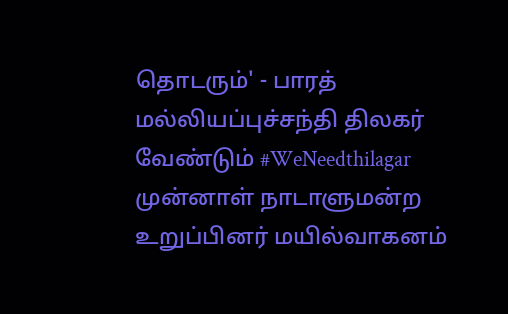தொடரும்' - பாரத்
மல்லியப்புச்சந்தி திலகர் வேண்டும் #WeNeedthilagar
முன்னாள் நாடாளுமன்ற உறுப்பினர் மயில்வாகனம்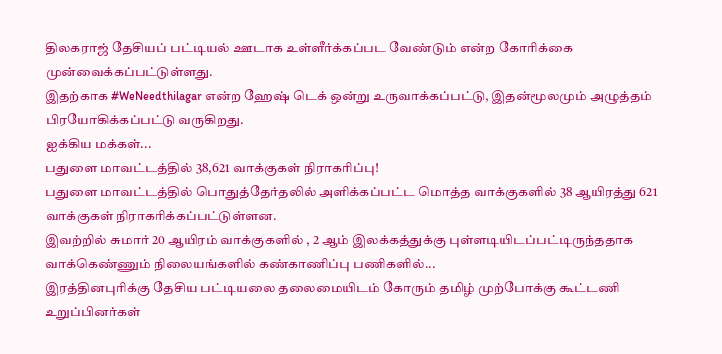திலகராஜ் தேசியப் பட்டியல் ஊடாக உள்ளீர்க்கப்பட வேண்டும் என்ற கோரிக்கை முன்வைக்கப்பட்டுள்ளது.
இதற்காக #WeNeedthilagar என்ற ஹேஷ் டெக் ஒன்று உருவாக்கப்பட்டு, இதன்மூலமும் அழுத்தம் பிரயோகிக்கப்பட்டு வருகிறது.
ஐக்கிய மக்கள்...
பதுளை மாவட்டத்தில் 38,621 வாக்குகள் நிராகரிப்பு!
பதுளை மாவட்டத்தில் பொதுத்தேர்தலில் அளிக்கப்பட்ட மொத்த வாக்குகளில் 38 ஆயிரத்து 621 வாக்குகள் நிராகரிக்கப்பட்டுள்ளன.
இவற்றில் சுமார் 20 ஆயிரம் வாக்குகளில் , 2 ஆம் இலக்கத்துக்கு புள்ளடியிடப்பட்டிருந்ததாக வாக்கெண்ணும் நிலையங்களில் கண்காணிப்பு பணிகளில்...
இரத்தினபுரிக்கு தேசிய பட்டியலை தலைமையிடம் கோரும் தமிழ் முற்போக்கு கூட்டணி உறுப்பினர்கள்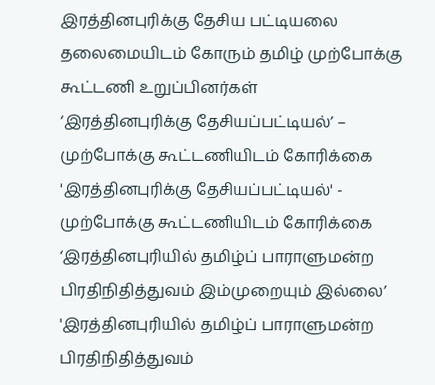இரத்தினபுரிக்கு தேசிய பட்டியலை தலைமையிடம் கோரும் தமிழ் முற்போக்கு கூட்டணி உறுப்பினர்கள்
‘இரத்தினபுரிக்கு தேசியப்பட்டியல்’ – முற்போக்கு கூட்டணியிடம் கோரிக்கை
'இரத்தினபுரிக்கு தேசியப்பட்டியல்' - முற்போக்கு கூட்டணியிடம் கோரிக்கை
‘இரத்தினபுரியில் தமிழ்ப் பாராளுமன்ற பிரதிநிதித்துவம் இம்முறையும் இல்லை’
'இரத்தினபுரியில் தமிழ்ப் பாராளுமன்ற பிரதிநிதித்துவம்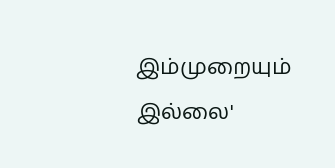இம்முறையும் இல்லை'